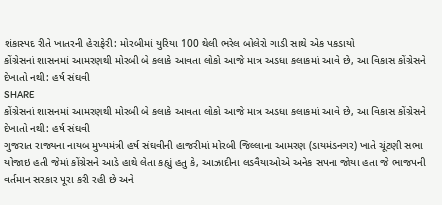શંકાસ્પદ રીતે ખાતરની હેરાફેરી: મોરબીમાં યુરિયા 100 થેલી ભરેલ બોલેરો ગાડી સાથે એક પકડાયો
કોંગ્રેસનાં શાસનમાં આમરણથી મોરબી બે કલાકે આવતા લોકો આજે માત્ર અડધા કલાકમાં આવે છે, આ વિકાસ કોંગ્રેસને દેખાતો નથી: હર્ષ સંઘવી
SHARE
કોંગ્રેસનાં શાસનમાં આમરણથી મોરબી બે કલાકે આવતા લોકો આજે માત્ર અડધા કલાકમાં આવે છે, આ વિકાસ કોંગ્રેસને દેખાતો નથી: હર્ષ સંઘવી
ગુજરાત રાજ્યના નાયબ મુખ્યમંત્રી હર્ષ સંઘવીની હાજરીમાં મોરબી જિલ્લાના આમરણ (ડાયમંડનગર) ખાતે ચૂંટણી સભા યોજાઇ હતી જેમાં કોંગ્રેસને આડે હાથે લેતા કહ્યું હતુ કે, આઝાદીના લડવૈયાઓએ અનેક સપના જોયા હતા જે ભાજપની વર્તમાન સરકાર પૂરા કરી રહી છે અને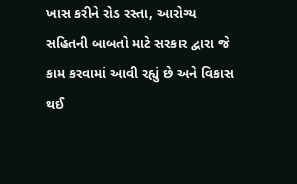ખાસ કરીને રોડ રસ્તા, આરોગ્ય સહિતની બાબતો માટે સરકાર દ્વારા જે કામ કરવામાં આવી રહ્યું છે અને વિકાસ થઈ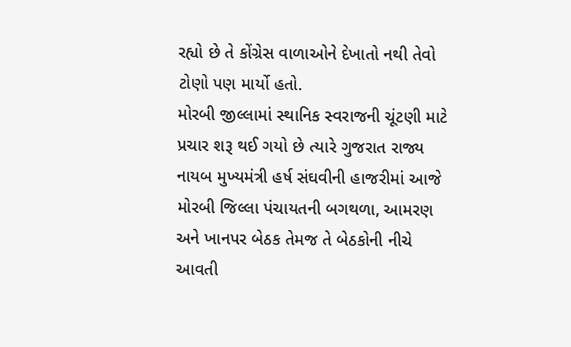રહ્યો છે તે કોંગ્રેસ વાળાઓને દેખાતો નથી તેવો ટોણો પણ માર્યો હતો.
મોરબી જીલ્લામાં સ્થાનિક સ્વરાજની ચૂંટણી માટે પ્રચાર શરૂ થઈ ગયો છે ત્યારે ગુજરાત રાજ્ય નાયબ મુખ્યમંત્રી હર્ષ સંઘવીની હાજરીમાં આજે મોરબી જિલ્લા પંચાયતની બગથળા, આમરણ અને ખાનપર બેઠક તેમજ તે બેઠકોની નીચે આવતી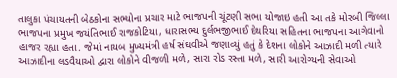તાલુકા પંચાયતની બેઠકોના સભ્યોના પ્રચાર માટે ભાજપની ચૂંટણી સભા યોજાઇ હતી આ તકે મોરબી જિલ્લા ભાજપના પ્રમુખ જયંતિભાઈ રાજકોટિયા, ધારાસભ્ય દુર્લભજીભાઈ દેથરિયા સહિતના ભાજપના આગેવાનો હાજર રહ્યા હતા. જેમાં નાયબ મુખ્યમંત્રી હર્ષ સંઘવીએ જણાવ્યું હતું કે દેશના લોકોને આઝાદી મળી ત્યારે આઝાદીના લડવૈયાઓ દ્વારા લોકોને વીજળી મળે, સારા રોડ રસ્તા મળે, સારી આરોગ્યની સેવાઓ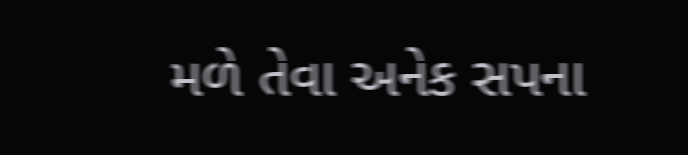મળે તેવા અનેક સપના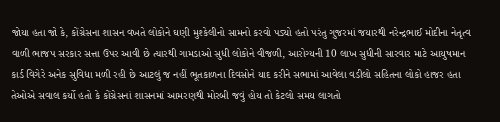જોયા હતા જો કે, કોંગ્રેસના શાસન વખતે લોકોને ઘણી મુશ્કેલીનો સામનો કરવો પડ્યો હતો પરંતુ ગુજરમાં જયારથી નરેન્દ્રભાઈ મોદીના નેતૃત્વ વાળી ભાજપ સરકાર સત્તા ઉપર આવી છે ત્યારથી ગામડાઓ સુધી લોકોને વીજળી, આરોગ્યની 10 લાખ સુધીની સારવાર માટે આયુષમાન કાર્ડ વિગેરે અનેક સુવિધા મળી રહી છે આટલું જ નહીં ભૂતકાળના દિવસોને યાદ કરીને સભામાં આવેલા વડીલો સહિતના લોકો હાજર હતા તેઓએ સવાલ કર્યો હતો કે કોંગ્રેસનાં શાસનમાં આમરણથી મોરબી જવું હોય તો કેટલો સમય લાગતો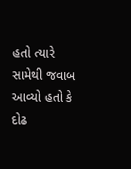હતો ત્યારે સામેથી જવાબ આવ્યો હતો કે દોઢ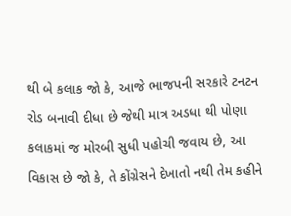થી બે કલાક જો કે, આજે ભાજપની સરકારે ટનટન રોડ બનાવી દીધા છે જેથી માત્ર અડધા થી પોણા કલાકમાં જ મોરબી સુધી પહોચી જવાય છે, આ વિકાસ છે જો કે, તે કોંગ્રેસને દેખાતો નથી તેમ કહીને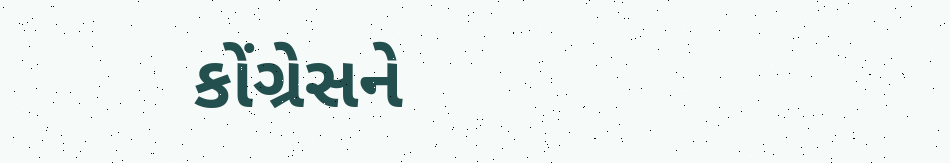કોંગ્રેસને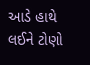આડે હાથે લઈને ટોણો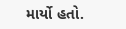માર્યો હતો.